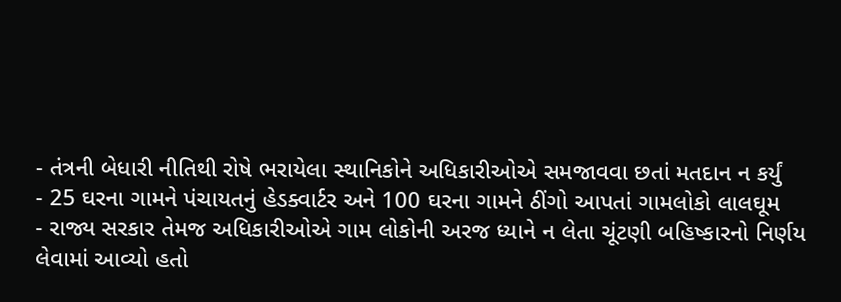- તંત્રની બેધારી નીતિથી રોષે ભરાયેલા સ્થાનિકોને અધિકારીઓએ સમજાવવા છતાં મતદાન ન કર્યું
- 25 ઘરના ગામને પંચાયતનું હેડક્વાર્ટર અને 100 ઘરના ગામને ઠીંગો આપતાં ગામલોકો લાલઘૂમ
- રાજ્ય સરકાર તેમજ અધિકારીઓએ ગામ લોકોની અરજ ધ્યાને ન લેતા ચૂંટણી બહિષ્કારનો નિર્ણય લેવામાં આવ્યો હતો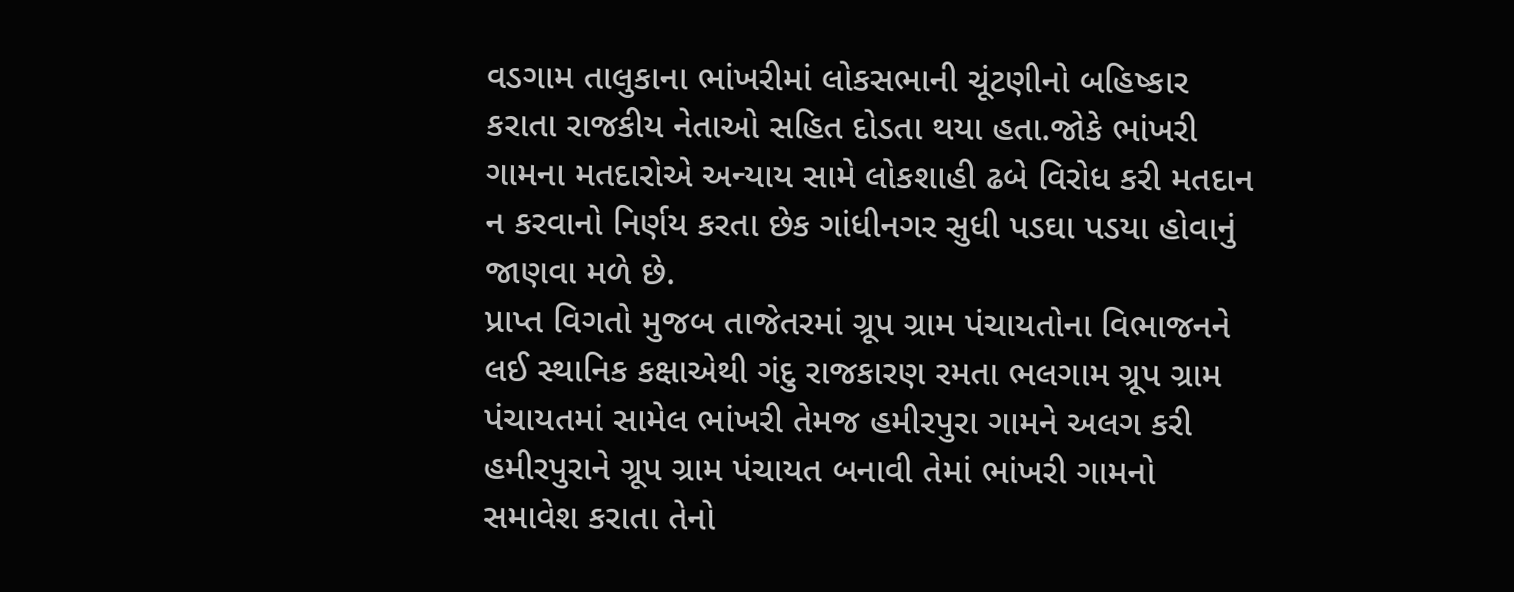વડગામ તાલુકાના ભાંખરીમાં લોકસભાની ચૂંટણીનો બહિષ્કાર કરાતા રાજકીય નેતાઓ સહિત દોડતા થયા હતા.જોકે ભાંખરી ગામના મતદારોએ અન્યાય સામે લોકશાહી ઢબે વિરોધ કરી મતદાન ન કરવાનો નિર્ણય કરતા છેક ગાંધીનગર સુધી પડઘા પડયા હોવાનું જાણવા મળે છે.
પ્રાપ્ત વિગતો મુજબ તાજેતરમાં ગ્રૂપ ગ્રામ પંચાયતોના વિભાજનને લઈ સ્થાનિક કક્ષાએથી ગંદુ રાજકારણ રમતા ભલગામ ગ્રૂપ ગ્રામ પંચાયતમાં સામેલ ભાંખરી તેમજ હમીરપુરા ગામને અલગ કરી હમીરપુરાને ગ્રૂપ ગ્રામ પંચાયત બનાવી તેમાં ભાંખરી ગામનો સમાવેશ કરાતા તેનો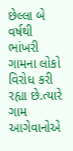છેલ્લા બે વર્ષથી ભાંખરી ગામના લોકો વિરોધ કરી રહ્યા છે.ત્યારે ગામ આગેવાનોએ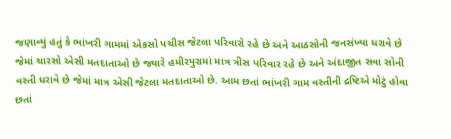જણાવ્યું હતું કે ભાંખરી ગામમાં એકસો પચીસ જેટલા પરિવારો રહે છે અને આઠસોની જનસંખ્યા ધરાવે છે જેમાં ચારસો એસી મતદાતાઓ છે જ્યારે હમીરપુરામાં માત્ર ત્રીસ પરિવાર રહે છે અને અંદાજીત સવા સોની વસ્તી ધરાવે છે જેમાં માત્ર એસી જેટલા મતદાતાઓ છે. આમ છતાં ભાંખરી ગામ વસ્તીની દ્રષ્ટિએ મોટું હોવા છતાં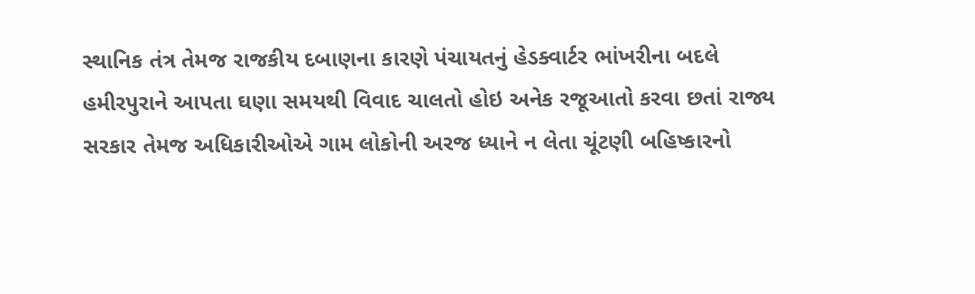સ્થાનિક તંત્ર તેમજ રાજકીય દબાણના કારણે પંચાયતનું હેડક્વાર્ટર ભાંખરીના બદલે હમીરપુરાને આપતા ઘણા સમયથી વિવાદ ચાલતો હોઇ અનેક રજૂઆતો કરવા છતાં રાજ્ય સરકાર તેમજ અધિકારીઓએ ગામ લોકોની અરજ ધ્યાને ન લેતા ચૂંટણી બહિષ્કારનો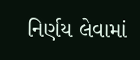નિર્ણય લેવામાં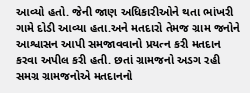આવ્યો હતો. જેની જાણ અધિકારીઓને થતા ભાંખરી ગામે દોડી આવ્યા હતા.અને મતદારો તેમજ ગ્રામ જનોને આશ્વાસન આપી સમજાવવાનો પ્રયત્ન કરી મતદાન કરવા અપીલ કરી હતી. છતાં ગ્રામજનો અડગ રહી સમગ્ર ગ્રામજનોએ મતદાનનો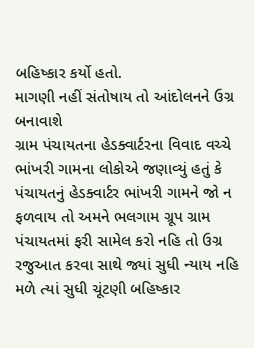બહિષ્કાર કર્યો હતો.
માગણી નહીં સંતોષાય તો આંદોલનને ઉગ્ર બનાવાશે
ગ્રામ પંચાયતના હેડક્વાર્ટરના વિવાદ વચ્ચે ભાંખરી ગામના લોકોએ જણાવ્યું હતું કે પંચાયતનું હેડક્વાર્ટર ભાંખરી ગામને જો ન ફળવાય તો અમને ભલગામ ગ્રૂપ ગ્રામ પંચાયતમાં ફરી સામેલ કરો નહિ તો ઉગ્ર રજુઆત કરવા સાથે જ્યાં સુધી ન્યાય નહિ મળે ત્યાં સુધી ચૂંટણી બહિષ્કાર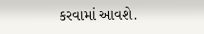કરવામાં આવશે.